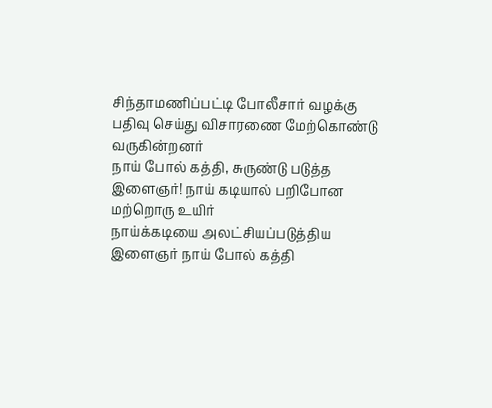சிந்தாமணிப்பட்டி போலீசார் வழக்கு பதிவு செய்து விசாரணை மேற்கொண்டு வருகின்றனர்
நாய் போல் கத்தி, சுருண்டு படுத்த இளைஞர்! நாய் கடியால் பறிபோன மற்றொரு உயிர்
நாய்க்கடியை அலட்சியப்படுத்திய இளைஞர் நாய் போல் கத்தி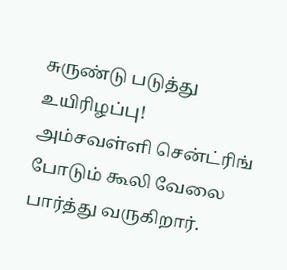சுருண்டு படுத்து உயிரிழப்பு!
அம்சவள்ளி சென்ட்ரிங் போடும் கூலி வேலை பார்த்து வருகிறார்.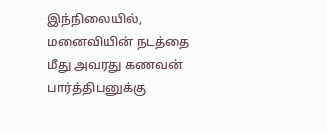இந்நிலையில், மனைவியின் நடத்தை மீது அவரது கணவன் பார்த்திபனுக்கு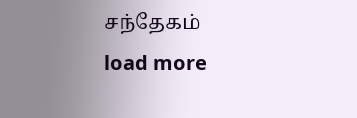சந்தேகம்
load more